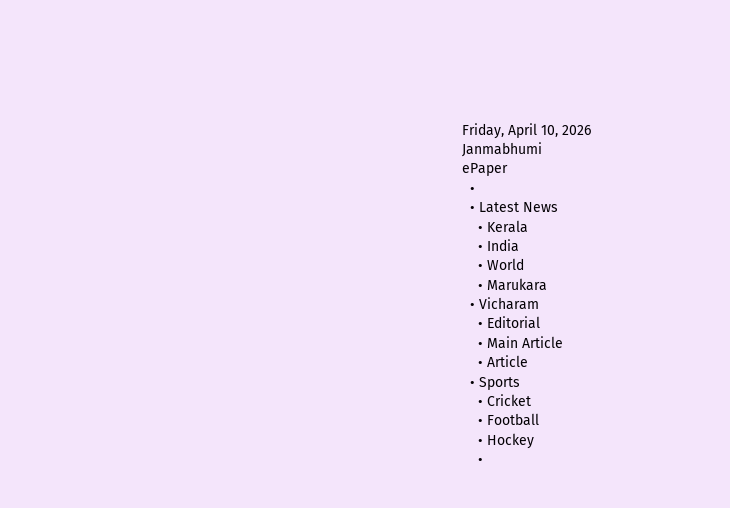Friday, April 10, 2026
Janmabhumi
ePaper
  •
  • Latest News
    • Kerala
    • India
    • World
    • Marukara
  • Vicharam
    • Editorial
    • Main Article
    • Article
  • Sports
    • Cricket
    • Football
    • Hockey
    •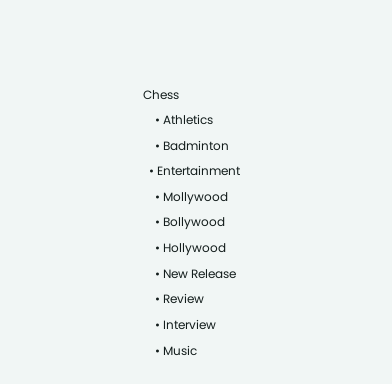Chess
    • Athletics
    • Badminton
  • Entertainment
    • Mollywood
    • Bollywood
    • Hollywood
    • New Release
    • Review
    • Interview
    • Music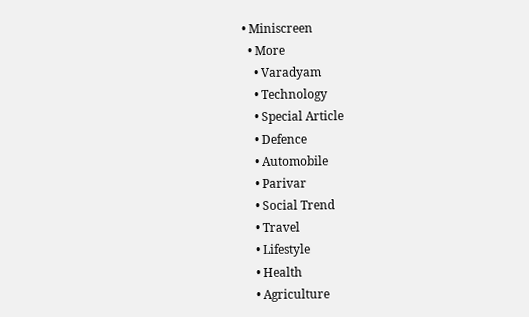• Miniscreen
  • More
    • Varadyam
    • Technology
    • Special Article
    • Defence
    • Automobile
    • Parivar
    • Social Trend
    • Travel
    • Lifestyle
    • Health
    • Agriculture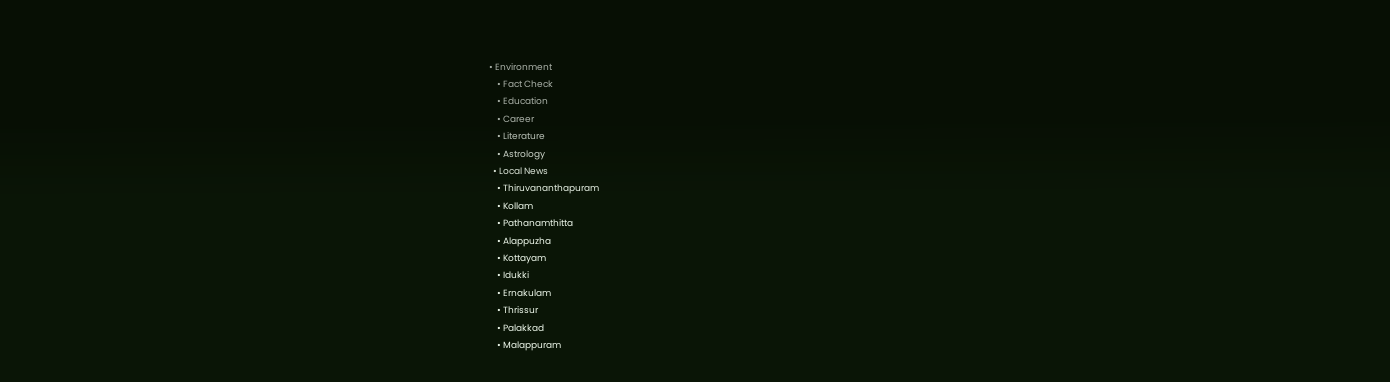• Environment
    • Fact Check
    • Education
    • Career
    • Literature
    • Astrology
  • Local News
    • Thiruvananthapuram
    • Kollam
    • Pathanamthitta
    • Alappuzha
    • Kottayam
    • Idukki
    • Ernakulam
    • Thrissur
    • Palakkad
    • Malappuram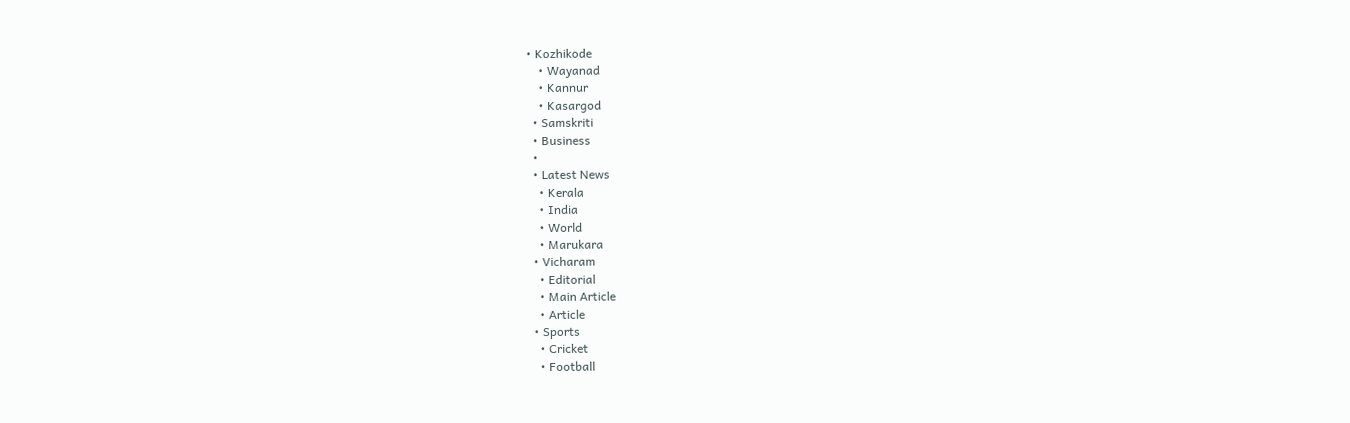• Kozhikode
    • Wayanad
    • Kannur
    • Kasargod
  • Samskriti
  • Business
  •
  • Latest News
    • Kerala
    • India
    • World
    • Marukara
  • Vicharam
    • Editorial
    • Main Article
    • Article
  • Sports
    • Cricket
    • Football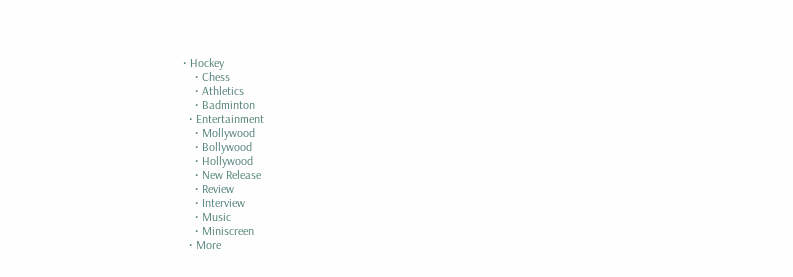• Hockey
    • Chess
    • Athletics
    • Badminton
  • Entertainment
    • Mollywood
    • Bollywood
    • Hollywood
    • New Release
    • Review
    • Interview
    • Music
    • Miniscreen
  • More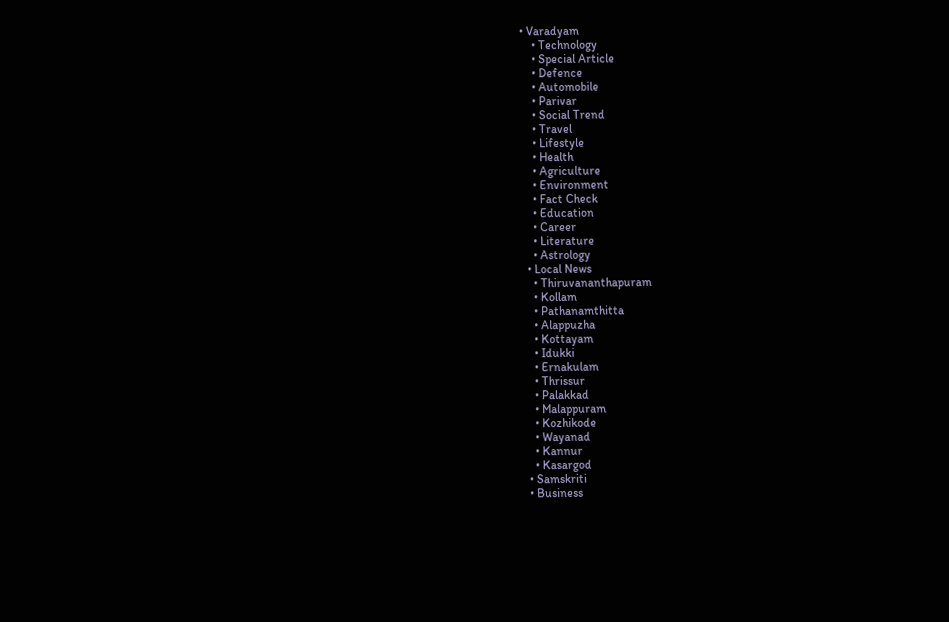• Varadyam
    • Technology
    • Special Article
    • Defence
    • Automobile
    • Parivar
    • Social Trend
    • Travel
    • Lifestyle
    • Health
    • Agriculture
    • Environment
    • Fact Check
    • Education
    • Career
    • Literature
    • Astrology
  • Local News
    • Thiruvananthapuram
    • Kollam
    • Pathanamthitta
    • Alappuzha
    • Kottayam
    • Idukki
    • Ernakulam
    • Thrissur
    • Palakkad
    • Malappuram
    • Kozhikode
    • Wayanad
    • Kannur
    • Kasargod
  • Samskriti
  • Business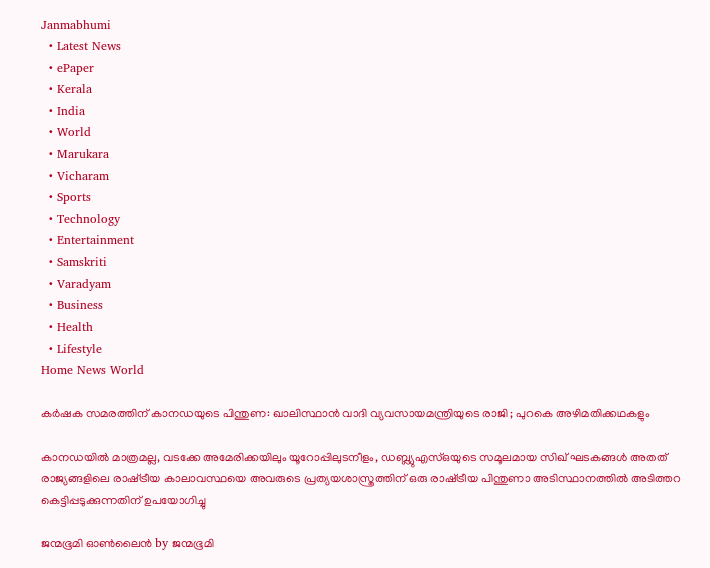Janmabhumi
  • Latest News
  • ePaper
  • Kerala
  • India
  • World
  • Marukara
  • Vicharam
  • Sports
  • Technology
  • Entertainment
  • Samskriti
  • Varadyam
  • Business
  • Health
  • Lifestyle
Home News World

കര്‍ഷക സമരത്തിന് കാനഡയുടെ പിന്തുണ: ഖാലിസ്ഥാന്‍ വാദി വ്യവസായമന്ത്രിയുടെ രാജി ; പുറകെ അഴിമതിക്കഥകളും

കാനഡയില്‍ മാത്രമല്ല, വടക്കേ അമേരിക്കയിലും യൂറോപ്പിലുടനീളം, ഡബ്ല്യുഎസ്ഒയുടെ സമൂലമായ സിഖ് ഘടകങ്ങള്‍ അതത് രാജ്യങ്ങളിലെ രാഷ്‌ട്രീയ കാലാവസ്ഥയെ അവരുടെ പ്രത്യയശാസ്ത്രത്തിന് ഒരു രാഷ്‌ട്രീയ പിന്തുണാ അടിസ്ഥാനത്തില്‍ അടിത്തറ കെട്ടിപ്പടുക്കുന്നതിന് ഉപയോഗിച്ചു

ജന്മഭൂമി ഓണ്‍ലൈന്‍ by ജന്മഭൂമി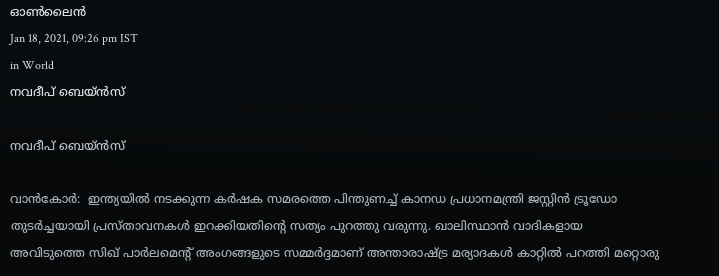ഓണ്‍ലൈന്‍
Jan 18, 2021, 09:26 pm IST
in World
നവദീപ് ബെയ്ന്‍സ്

നവദീപ് ബെയ്ന്‍സ്

വാന്‍കോര്‍:  ഇന്ത്യയില്‍ നടക്കുന്ന കര്‍ഷക സമരത്തെ പിന്തുണച്ച് കാനഡ പ്രധാനമന്ത്രി ജസ്റ്റിന്‍ ട്രൂഡോ തുടര്‍ച്ചയായി പ്രസ്താവനകള്‍ ഇറക്കിയതിന്റെ സത്യം പുറത്തു വരുന്നു. ഖാലിസ്ഥാന്‍ വാദികളായ അവിടുത്തെ സിഖ് പാര്‍ലമെന്റ് അംഗങ്ങളുടെ സമ്മര്‍ദ്ദമാണ് അന്താരാഷ്‌ട്ര മര്യാദകള്‍ കാറ്റില്‍ പറത്തി മറ്റൊരു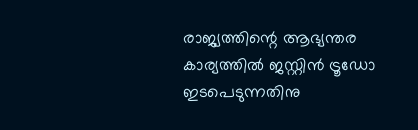രാജ്യത്തിന്റെ ആഭ്യന്തര കാര്യത്തില്‍ ജസ്റ്റിന്‍ ട്രൂഡോ ഇടപെടുന്നതിനു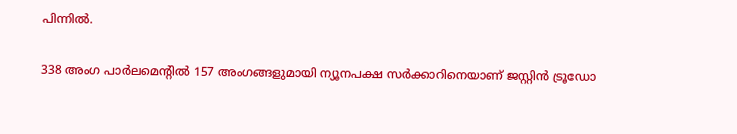പിന്നില്‍.

338 അംഗ പാര്‍ലമെന്റില്‍ 157 അംഗങ്ങളുമായി ന്യൂനപക്ഷ സര്‍ക്കാറിനെയാണ് ജസ്റ്റിന്‍ ട്രൂഡോ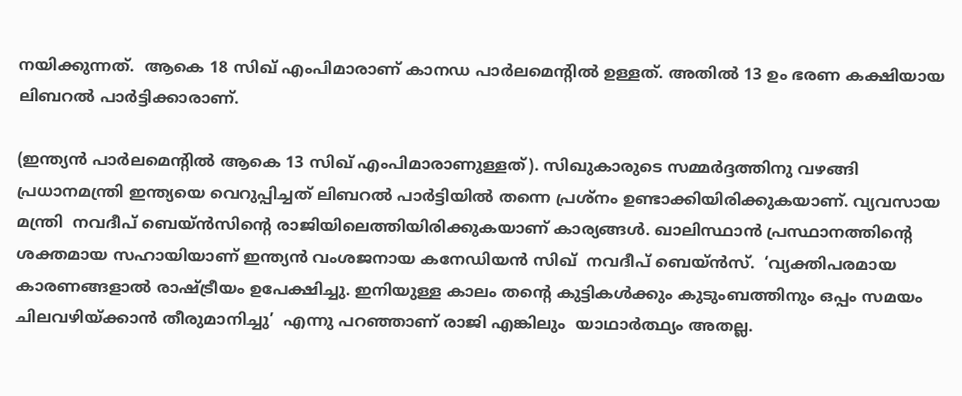നയിക്കുന്നത്.  ആകെ 18 സിഖ് എംപിമാരാണ് കാനഡ പാര്‍ലമെന്റില്‍ ഉള്ളത്. അതില്‍ 13 ഉം ഭരണ കക്ഷിയായ ലിബറല്‍ പാര്‍ട്ടിക്കാരാണ്.

(ഇന്ത്യന്‍ പാര്‍ലമെന്റില്‍ ആകെ 13 സിഖ് എംപിമാരാണുള്ളത്). സിഖുകാരുടെ സമ്മര്‍ദ്ദത്തിനു വഴങ്ങി പ്രധാനമന്ത്രി ഇന്ത്യയെ വെറുപ്പിച്ചത് ലിബറല്‍ പാര്‍ട്ടിയില്‍ തന്നെ പ്രശ്‌നം ഉണ്ടാക്കിയിരിക്കുകയാണ്. വ്യവസായ മന്ത്രി  നവദീപ് ബെയ്ന്‍സിന്റെ രാജിയിലെത്തിയിരിക്കുകയാണ് കാര്യങ്ങള്‍. ഖാലിസ്ഥാന്‍ പ്രസ്ഥാനത്തിന്റെ ശക്തമായ സഹായിയാണ് ഇന്ത്യന്‍ വംശജനായ കനേഡിയന്‍ സിഖ്  നവദീപ് ബെയ്ന്‍സ്.  ‘വ്യക്തിപരമായ കാരണങ്ങളാല്‍ രാഷ്‌ട്രീയം ഉപേക്ഷിച്ചു. ഇനിയുള്ള കാലം തന്റെ കുട്ടികള്‍ക്കും കുടുംബത്തിനും ഒപ്പം സമയം ചിലവഴിയ്‌ക്കാന്‍ തീരുമാനിച്ചു’  എന്നു പറഞ്ഞാണ് രാജി എങ്കിലും  യാഥാര്‍ത്ഥ്യം അതല്ല.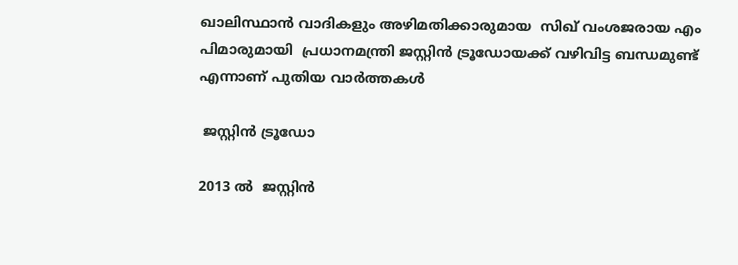ഖാലിസ്ഥാന്‍ വാദികളും അഴിമതിക്കാരുമായ  സിഖ് വംശജരായ എം പിമാരുമായി  പ്രധാനമന്ത്രി ജസ്റ്റിന്‍ ട്രൂഡോയക്ക് വഴിവിട്ട ബന്ധമുണ്ട് എന്നാണ് പുതിയ വാര്‍ത്തകള്‍

 ജസ്റ്റിന്‍ ട്രൂഡോ

2013 ല്‍  ജസ്റ്റിന്‍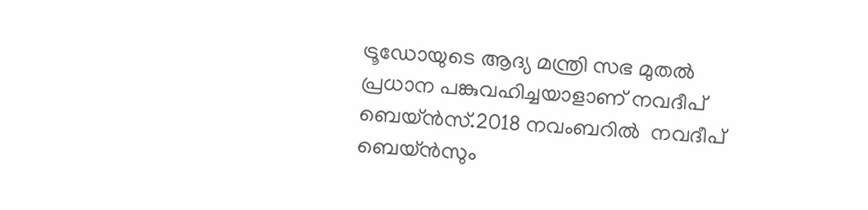ട്രൂഡോയുടെ ആദ്യ മന്ത്രി സഭ മുതല്‍  പ്രധാന പങ്കുവഹിച്ചയാളാണ് നവദീപ് ബെയ്ന്‍സ്.2018 നവംബറില്‍  നവദീപ് ബെയ്ന്‍സും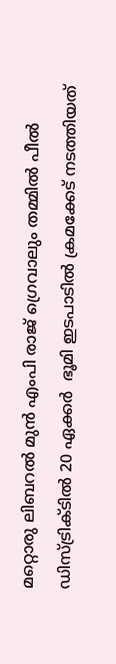മറ്റൊരു ലിബറല്‍ മുന്‍ എംപി രാജ് ഗ്രെവാലും തമ്മില്‍ പീല്‍ ഡിസ്ട്രിക്ടില്‍ 20 ഏക്കര്‍  ഭൂമി ഇടപാടില്‍ ക്രമക്കേട് നടത്തിയത്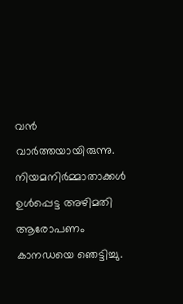വന്‍ വാര്‍ത്തയായിരുന്നു. നിയമനിര്‍മ്മാതാക്കള്‍ ഉള്‍പ്പെട്ട അഴിമതി ആരോപണം കാനഡയെ ഞെട്ടിച്ചു.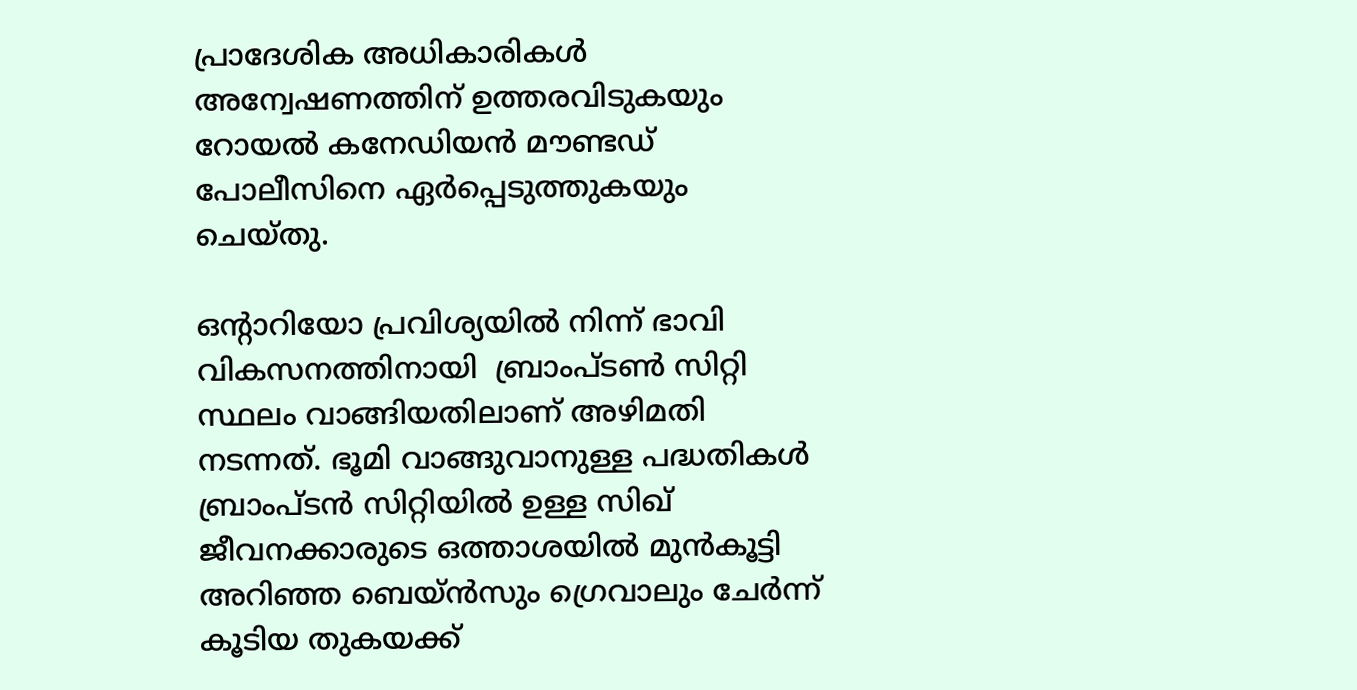പ്രാദേശിക അധികാരികള്‍ അന്വേഷണത്തിന് ഉത്തരവിടുകയും  റോയല്‍ കനേഡിയന്‍ മൗണ്ടഡ്  പോലീസിനെ ഏര്‍പ്പെടുത്തുകയും ചെയ്തു.

ഒന്റാറിയോ പ്രവിശ്യയില്‍ നിന്ന് ഭാവി വികസനത്തിനായി  ബ്രാംപ്ടണ്‍ സിറ്റി സ്ഥലം വാങ്ങിയതിലാണ് അഴിമതി നടന്നത്. ഭൂമി വാങ്ങുവാനുള്ള പദ്ധതികള്‍ ബ്രാംപ്ടന്‍ സിറ്റിയില്‍ ഉള്ള സിഖ് ജീവനക്കാരുടെ ഒത്താശയില്‍ മുന്‍കൂട്ടി അറിഞ്ഞ ബെയ്ന്‍സും ഗ്രെവാലും ചേര്‍ന്ന് കൂടിയ തുകയക്ക്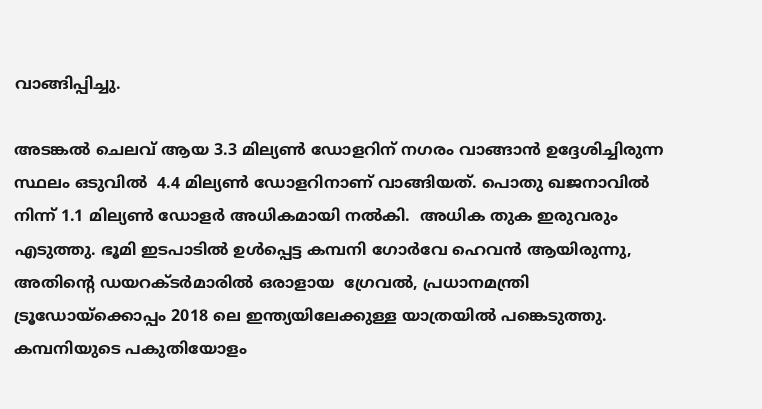വാങ്ങിപ്പിച്ചു.

അടങ്കല്‍ ചെലവ് ആയ 3.3 മില്യണ്‍ ഡോളറിന് നഗരം വാങ്ങാന്‍ ഉദ്ദേശിച്ചിരുന്ന സ്ഥലം ഒടുവില്‍  4.4 മില്യണ്‍ ഡോളറിനാണ് വാങ്ങിയത്. പൊതു ഖജനാവില്‍ നിന്ന് 1.1 മില്യണ്‍ ഡോളര്‍ അധികമായി നല്‍കി.  അധിക തുക ഇരുവരും എടുത്തു. ഭൂമി ഇടപാടില്‍ ഉള്‍പ്പെട്ട കമ്പനി ഗോര്‍വേ ഹെവന്‍ ആയിരുന്നു, അതിന്റെ ഡയറക്ടര്‍മാരില്‍ ഒരാളായ  ഗ്രേവല്‍, പ്രധാനമന്ത്രി ട്രൂഡോയ്‌ക്കൊപ്പം 2018 ലെ ഇന്ത്യയിലേക്കുള്ള യാത്രയില്‍ പങ്കെടുത്തു. കമ്പനിയുടെ പകുതിയോളം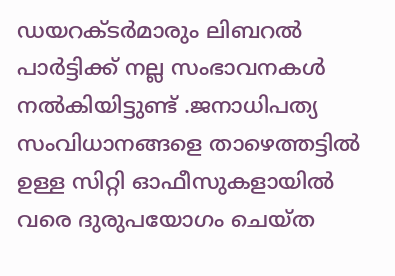ഡയറക്ടര്‍മാരും ലിബറല്‍ പാര്‍ട്ടിക്ക് നല്ല സംഭാവനകള്‍ നല്‍കിയിട്ടുണ്ട് .ജനാധിപത്യ സംവിധാനങ്ങളെ താഴെത്തട്ടില്‍ ഉള്ള സിറ്റി ഓഫീസുകളായില്‍ വരെ ദുരുപയോഗം ചെയ്ത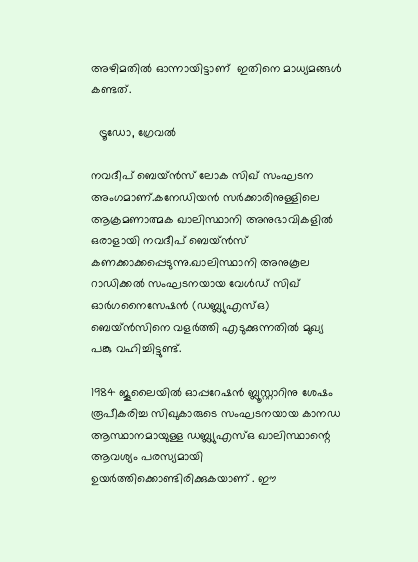അഴിമതില്‍ ഓന്നായിട്ടാണ്  ഇതിനെ മാധ്യമങ്ങള്‍ കണ്ടത്.

  ട്രൂഡോ, ഗ്രേവല്‍

നവദീപ് ബെയ്ന്‍സ് ലോക സിഖ് സംഘടന അംഗമാണ്.കനേഡിയന്‍ സര്‍ക്കാരിനുള്ളിലെ ആക്രമണാത്മക ഖാലിസ്ഥാനി അനുഭാവികളില്‍ ഒരാളായി നവദീപ് ബെയ്ന്‍സ് കണക്കാക്കപ്പെടുന്നു.ഖാലിസ്ഥാനി അനുകൂല റാഡിക്കല്‍ സംഘടനയായ വേള്‍ഡ് സിഖ് ഓര്‍ഗനൈസേഷന്‍ (ഡബ്ല്യുഎസ്ഒ) ബെയ്ന്‍സിനെ വളര്‍ത്തി എടുക്കുന്നതില്‍ മുഖ്യ പങ്കു വഹിച്ചിട്ടുണ്ട്.

1984 ജൂലൈയില്‍ ഓപ്പറേഷന്‍ ബ്ലൂസ്റ്റാറിനു ശേഷം രൂപീകരിച്ച സിഖുകാരുടെ സംഘടനയായ കാനഡ ആസ്ഥാനമായുള്ള ഡബ്ല്യുഎസ്ഒ ഖാലിസ്ഥാന്റെ ആവശ്യം പരസ്യമായി ഉയര്‍ത്തിക്കൊണ്ടിരിക്കുകയാണ് . ഈ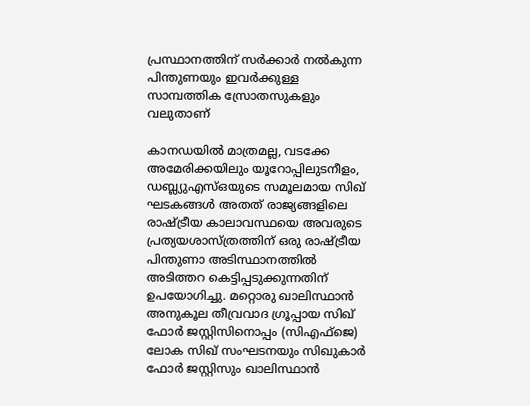പ്രസ്ഥാനത്തിന് സര്‍ക്കാര്‍ നല്‍കുന്ന പിന്തുണയും ഇവര്‍ക്കുള്ള സാമ്പത്തിക സ്രോതസുകളും വലുതാണ്

കാനഡയില്‍ മാത്രമല്ല, വടക്കേ അമേരിക്കയിലും യൂറോപ്പിലുടനീളം, ഡബ്ല്യുഎസ്ഒയുടെ സമൂലമായ സിഖ് ഘടകങ്ങള്‍ അതത് രാജ്യങ്ങളിലെ രാഷ്‌ട്രീയ കാലാവസ്ഥയെ അവരുടെ പ്രത്യയശാസ്ത്രത്തിന് ഒരു രാഷ്‌ട്രീയ പിന്തുണാ അടിസ്ഥാനത്തില്‍ അടിത്തറ കെട്ടിപ്പടുക്കുന്നതിന് ഉപയോഗിച്ചു. മറ്റൊരു ഖാലിസ്ഥാന്‍ അനുകൂല തീവ്രവാദ ഗ്രൂപ്പായ സിഖ് ഫോര്‍ ജസ്റ്റിസിനൊപ്പം (സിഎഫ്‌ജെ) ലോക സിഖ് സംഘടനയും സിഖുകാര്‍ ഫോര്‍ ജസ്റ്റിസും ഖാലിസ്ഥാന്‍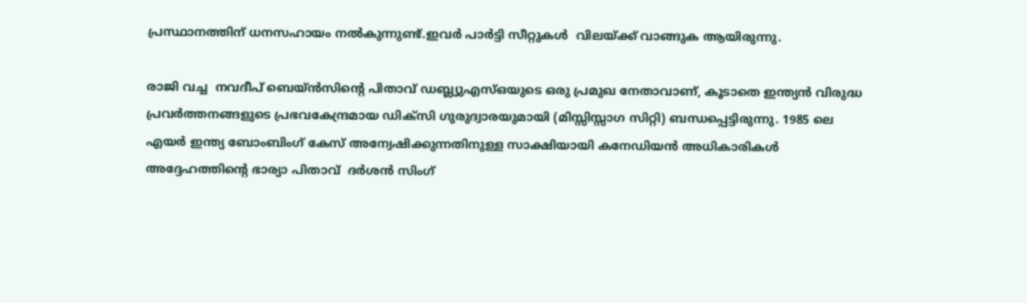പ്രസ്ഥാനത്തിന് ധനസഹായം നല്‍കുന്നുണ്ട്.ഇവര്‍ പാര്‍ട്ടി സീറ്റുകള്‍  വിലയ്‌ക്ക് വാങ്ങുക ആയിരുന്നു.

രാജി വച്ച  നവദീപ് ബെയ്ന്‍സിന്റെ പിതാവ് ഡബ്ല്യുഎസ്ഒയുടെ ഒരു പ്രമുഖ നേതാവാണ്, കൂടാതെ ഇന്ത്യന്‍ വിരുദ്ധ പ്രവര്‍ത്തനങ്ങളുടെ പ്രഭവകേന്ദ്രമായ ഡിക്‌സി ഗുരുദ്വാരയുമായി (മിസ്സിസ്സാഗ സിറ്റി) ബന്ധപ്പെട്ടിരുന്നു. 1985 ലെ എയര്‍ ഇന്ത്യ ബോംബിംഗ് കേസ് അന്വേഷിക്കുന്നതിനുള്ള സാക്ഷിയായി കനേഡിയന്‍ അധികാരികള്‍ അദ്ദേഹത്തിന്റെ ഭാര്യാ പിതാവ്  ദര്‍ശന്‍ സിംഗ്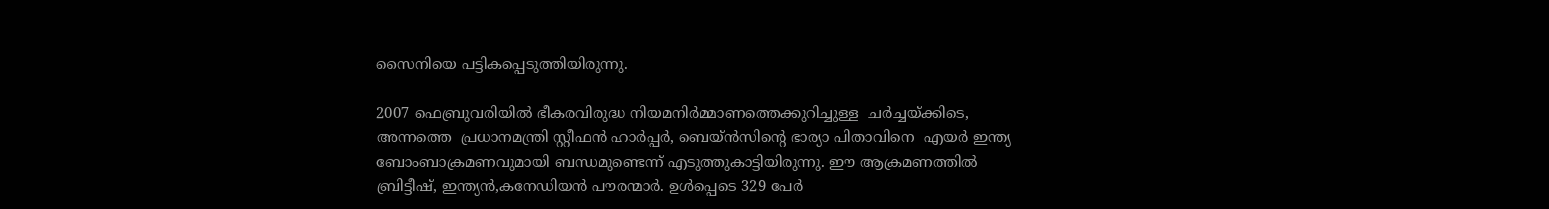സൈനിയെ പട്ടികപ്പെടുത്തിയിരുന്നു.

2007 ഫെബ്രുവരിയില്‍ ഭീകരവിരുദ്ധ നിയമനിര്‍മ്മാണത്തെക്കുറിച്ചുള്ള  ചര്‍ച്ചയ്‌ക്കിടെ, അന്നത്തെ  പ്രധാനമന്ത്രി സ്റ്റീഫന്‍ ഹാര്‍പ്പര്‍, ബെയ്ന്‍സിന്റെ ഭാര്യാ പിതാവിനെ  എയര്‍ ഇന്ത്യ ബോംബാക്രമണവുമായി ബന്ധമുണ്ടെന്ന് എടുത്തുകാട്ടിയിരുന്നു. ഈ ആക്രമണത്തില്‍ ബ്രിട്ടീഷ്, ഇന്ത്യന്‍,കനേഡിയന്‍ പൗരന്മാര്‍. ഉള്‍പ്പെടെ 329 പേര്‍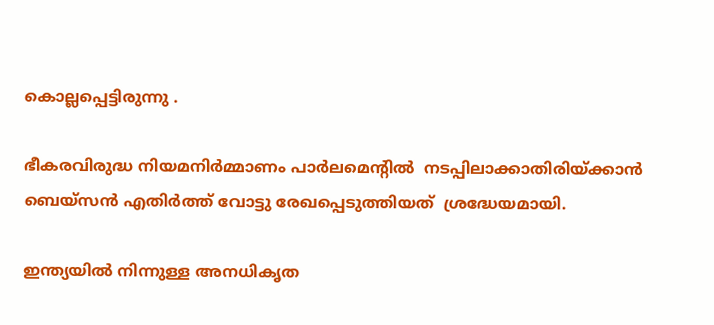കൊല്ലപ്പെട്ടിരുന്നു .

ഭീകരവിരുദ്ധ നിയമനിര്‍മ്മാണം പാര്‍ലമെന്റില്‍  നടപ്പിലാക്കാതിരിയ്‌ക്കാന്‍ ബെയ്‌സന്‍ എതിര്‍ത്ത് വോട്ടു രേഖപ്പെടുത്തിയത്  ശ്രദ്ധേയമായി.

ഇന്ത്യയില്‍ നിന്നുള്ള അനധികൃത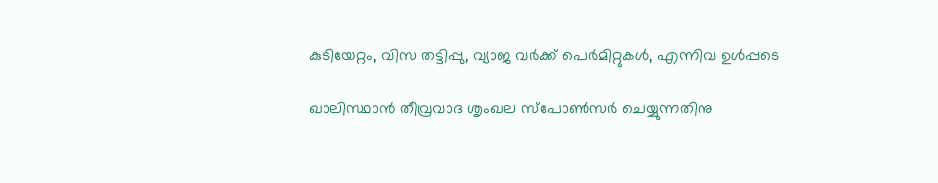കുടിയേറ്റം, വിസ തട്ടിപ്പു, വ്യാജ വര്‍ക്ക് പെര്‍മിറ്റുകള്‍, എന്നിവ ഉള്‍പ്പടെ

ഖാലിസ്ഥാന്‍ തീവ്രവാദ ശൃംഖല സ്‌പോണ്‍സര്‍ ചെയ്യുന്നതിനു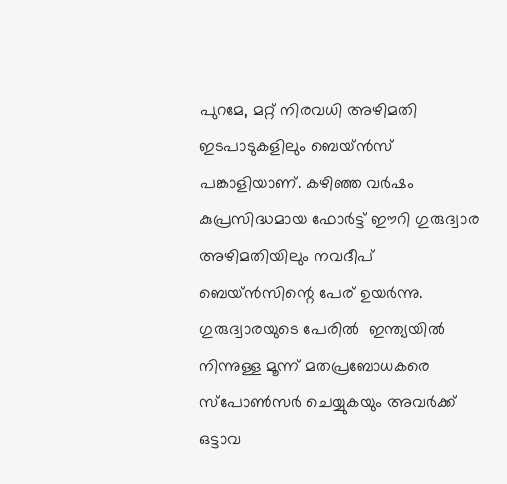പുറമേ, മറ്റ് നിരവധി അഴിമതി ഇടപാടുകളിലും ബെയ്ന്‍സ് പങ്കാളിയാണ്. കഴിഞ്ഞ വര്‍ഷം കുപ്രസിദ്ധമായ ഫോര്‍ട്ട് ഈറി ഗുരുദ്വാര അഴിമതിയിലും നവദീപ് ബെയ്ന്‍സിന്റെ പേര് ഉയര്‍ന്നു. ഗുരുദ്വാരയുടെ പേരില്‍  ഇന്ത്യയില്‍ നിന്നുള്ള മൂന്ന് മതപ്രബോധകരെ സ്‌പോണ്‍സര്‍ ചെയ്യുകയും അവര്‍ക്ക് ഒട്ടാവ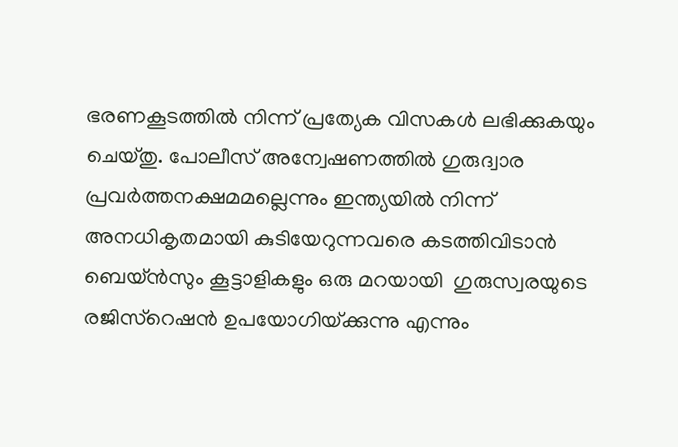ഭരണകൂടത്തില്‍ നിന്ന് പ്രത്യേക വിസകള്‍ ലഭിക്കുകയും ചെയ്തു. പോലീസ് അന്വേഷണത്തില്‍ ഗുരുദ്വാര പ്രവര്‍ത്തനക്ഷമമല്ലെന്നും ഇന്ത്യയില്‍ നിന്ന് അനധികൃതമായി കുടിയേറുന്നവരെ കടത്തിവിടാന്‍ ബെയ്ന്‍സും കൂട്ടാളികളും ഒരു മറയായി  ഗുരുസ്വരയുടെ രജിസ്‌റെഷന്‍ ഉപയോഗിയ്‌ക്കുന്നു എന്നും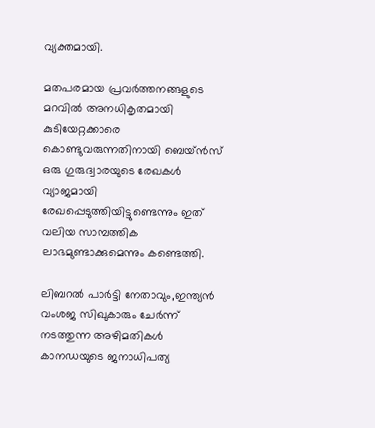വ്യക്തമായി.

മതപരമായ പ്രവര്‍ത്തനങ്ങളുടെ മറവില്‍ അനധികൃതമായി കുടിയേറ്റക്കാരെ കൊണ്ടുവരുന്നതിനായി ബെയ്ന്‍സ് ഒരു ഗുരുദ്വാരയുടെ രേഖകള്‍ വ്യാജമായി രേഖപ്പെടുത്തിയിട്ടുണ്ടെന്നും ഇത് വലിയ സാമ്പത്തിക ലാഭമുണ്ടാക്കുമെന്നും കണ്ടെത്തി.

ലിബറല്‍ പാര്‍ട്ടി നേതാവും,ഇന്ത്യന്‍ വംശജ സിഖുകാരും ചേര്‍ന്ന് നടത്തുന്ന അഴിമതികള്‍ കാനഡയുടെ ജനാധിപത്യ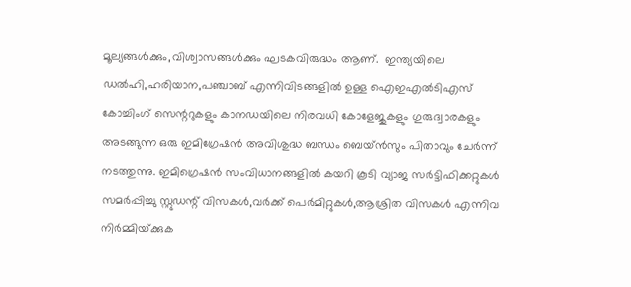മൂല്യങ്ങള്‍ക്കും,വിശ്വാസങ്ങള്‍ക്കും ഘടകവിരുദ്ധം ആണ്.  ഇന്ത്യയിലെ ഡല്‍ഹി,ഹരിയാന,പഞ്ചാബ് എന്നിവിടങ്ങളില്‍ ഉള്ള ഐഇഎല്‍ടിഎസ് കോച്ചിംഗ് സെന്ററുകളും കാനഡയിലെ നിരവധി കോളേജുകളും ഗുരുദ്വാരകളും അടങ്ങുന്ന ഒരു ഇമിഗ്രേഷന്‍ അവിശുദ്ധ ബന്ധം ബെയ്ന്‍സും പിതാവും ചേര്‍ന്ന് നടത്തുന്നു. ഇമിഗ്രെഷന്‍ സംവിധാനങ്ങളില്‍ കയറി കൂടി വ്യാജ സര്‍ട്ടിഫിക്കറ്റുകള്‍ സമര്‍പ്പിച്ചു സ്റ്റുഡന്റ് വിസകള്‍,വര്‍ക്ക് പെര്‍മിറ്റുകള്‍,ആശ്രിത വിസകള്‍ എന്നിവ നിര്‍മ്മിയ്‌ക്കുക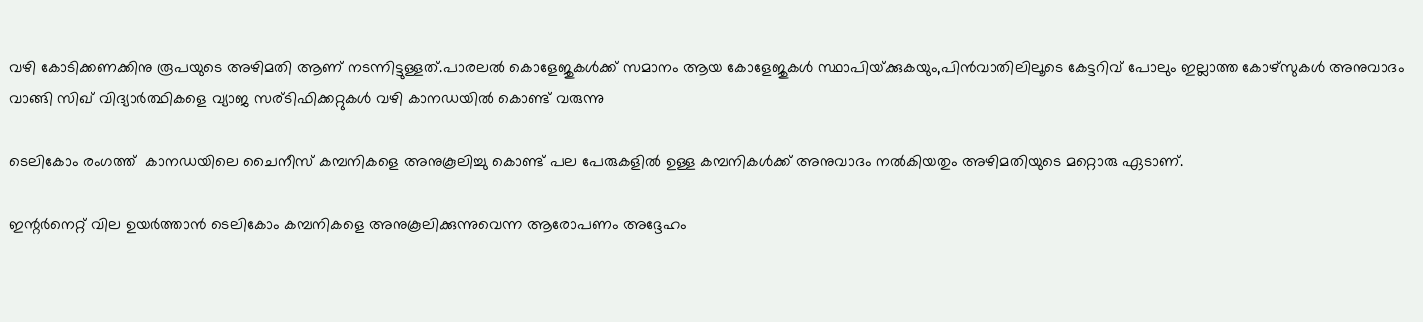വഴി കോടിക്കണക്കിനു രൂപയുടെ അഴിമതി ആണ് നടന്നിട്ടുള്ളത്.പാരലല്‍ കൊളേജുകള്‍ക്ക് സമാനം ആയ കോളേജുകള്‍ സ്ഥാപിയ്‌ക്കുകയും,പിന്‍വാതിലിലൂടെ കേട്ടറിവ് പോലും ഇല്ലാത്ത കോഴ്‌സുകള്‍ അനുവാദം വാങ്ങി സിഖ് വിദ്യാര്‍ത്ഥികളെ വ്യാജ സര്ടിഫിക്കറ്റുകള്‍ വഴി കാനഡയില്‍ കൊണ്ട് വരുന്നു

ടെലികോം രംഗത്ത്  കാനഡയിലെ ചൈനീസ് കമ്പനികളെ അനുകൂലിച്ചു കൊണ്ട് പല പേരുകളില്‍ ഉള്ള കമ്പനികള്‍ക്ക് അനുവാദം നല്‍കിയതും അഴിമതിയുടെ മറ്റൊരു ഏടാണ്.

ഇന്റര്‍നെറ്റ് വില ഉയര്‍ത്താന്‍ ടെലികോം കമ്പനികളെ അനുകൂലിക്കുന്നുവെന്ന ആരോപണം അദ്ദേഹം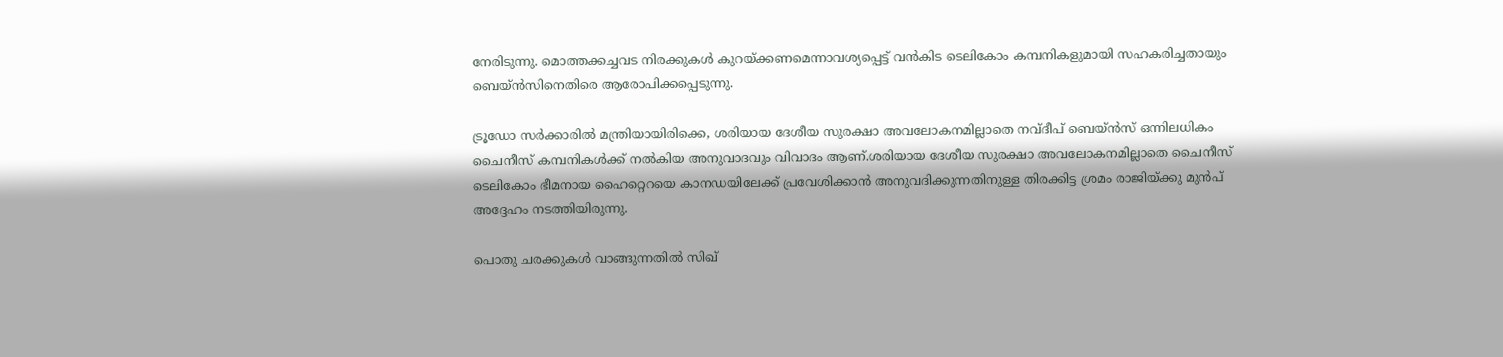നേരിടുന്നു. മൊത്തക്കച്ചവട നിരക്കുകള്‍ കുറയ്‌ക്കണമെന്നാവശ്യപ്പെട്ട് വന്‍കിട ടെലികോം കമ്പനികളുമായി സഹകരിച്ചതായും ബെയ്ന്‍സിനെതിരെ ആരോപിക്കപ്പെടുന്നു.

ട്രൂഡോ സര്‍ക്കാരില്‍ മന്ത്രിയായിരിക്കെ, ശരിയായ ദേശീയ സുരക്ഷാ അവലോകനമില്ലാതെ നവ്ദീപ് ബെയ്ന്‍സ് ഒന്നിലധികം ചൈനീസ് കമ്പനികള്‍ക്ക് നല്‍കിയ അനുവാദവും വിവാദം ആണ്.ശരിയായ ദേശീയ സുരക്ഷാ അവലോകനമില്ലാതെ ചൈനീസ് ടെലികോം ഭീമനായ ഹൈറ്റെറയെ കാനഡയിലേക്ക് പ്രവേശിക്കാന്‍ അനുവദിക്കുന്നതിനുള്ള തിരക്കിട്ട ശ്രമം രാജിയ്‌ക്കു മുന്‍പ് അദ്ദേഹം നടത്തിയിരുന്നു.

പൊതു ചരക്കുകള്‍ വാങ്ങുന്നതില്‍ സിഖ്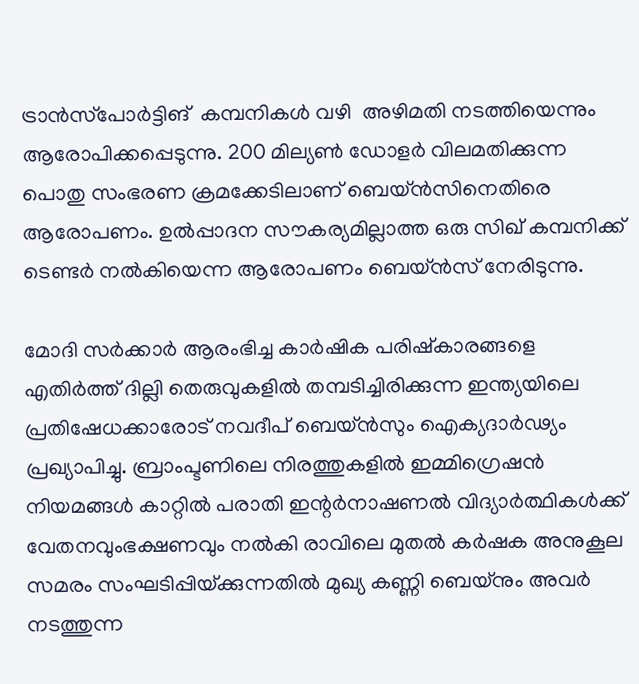ട്രാന്‍സ്‌പോര്‍ട്ടിങ്  കമ്പനികള്‍ വഴി  അഴിമതി നടത്തിയെന്നും ആരോപിക്കപ്പെടുന്നു. 200 മില്യണ്‍ ഡോളര്‍ വിലമതിക്കുന്ന പൊതു സംഭരണ ക്രമക്കേടിലാണ് ബെയ്ന്‍സിനെതിരെ ആരോപണം. ഉല്‍പ്പാദന സൗകര്യമില്ലാത്ത ഒരു സിഖ് കമ്പനിക്ക് ടെണ്ടര്‍ നല്‍കിയെന്ന ആരോപണം ബെയ്ന്‍സ് നേരിടുന്നു.

മോദി സര്‍ക്കാര്‍ ആരംഭിച്ച കാര്‍ഷിക പരിഷ്‌കാരങ്ങളെ എതിര്‍ത്ത് ദില്ലി തെരുവുകളില്‍ തമ്പടിച്ചിരിക്കുന്ന ഇന്ത്യയിലെ പ്രതിഷേധക്കാരോട് നവദീപ് ബെയ്ന്‍സും ഐക്യദാര്‍ഢ്യം പ്രഖ്യാപിച്ചു. ബ്രാംപ്ടണിലെ നിരത്തുകളില്‍ ഇമ്മിഗ്രെഷന്‍ നിയമങ്ങള്‍ കാറ്റില്‍ പരാതി ഇന്റര്‍നാഷണല്‍ വിദ്യാര്‍ത്ഥികള്‍ക്ക്  വേതനവുംഭക്ഷണവും നല്‍കി രാവിലെ മുതല്‍ കര്‍ഷക അനുകൂല സമരം സംഘടിപ്പിയ്‌ക്കുന്നതില്‍ മുഖ്യ കണ്ണി ബെയ്‌നും അവര്‍ നടത്തുന്ന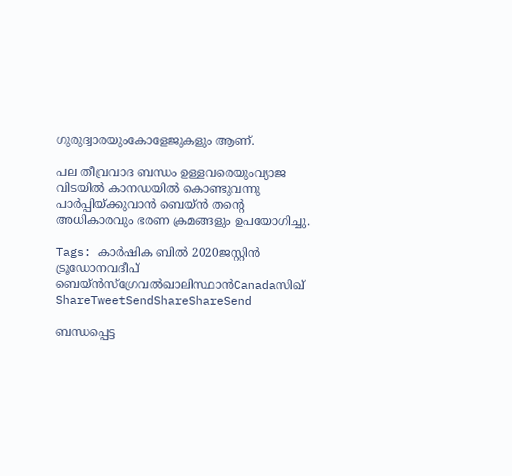ഗുരുദ്വാരയുംകോളേജുകളും ആണ്.

പല തീവ്രവാദ ബന്ധം ഉള്ളവരെയുംവ്യാജ വിടയില്‍ കാനഡയില്‍ കൊണ്ടുവന്നു പാര്‍പ്പിയ്‌ക്കുവാന്‍ ബെയ്ന്‍ തന്റെ അധികാരവും ഭരണ ക്രമങ്ങളും ഉപയോഗിച്ചു.

Tags: കാര്‍ഷിക ബില്‍ 2020ജസ്റ്റിന്‍ ട്രൂഡോനവദീപ് ബെയ്ന്‍സ്ഗ്രേവല്‍ഖാലിസ്ഥാന്‍Canadaസിഖ്
ShareTweetSendShareShareSend

ബന്ധപ്പെട്ട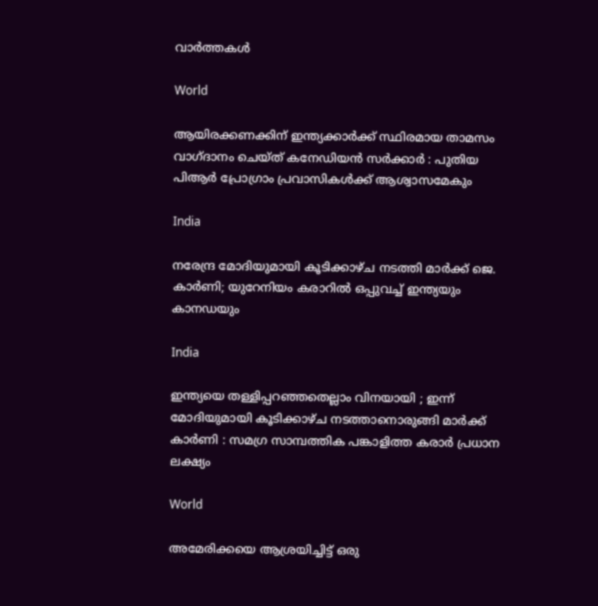വാര്‍ത്തകള്‍

World

ആയിരക്കണക്കിന് ഇന്ത്യക്കാർക്ക് സ്ഥിരമായ താമസം വാഗ്ദാനം ചെയ്ത് കനേഡിയൻ സർക്കാർ : പുതിയ പിആർ പ്രോഗ്രാം പ്രവാസികൾക്ക് ആശ്വാസമേകും

India

നരേന്ദ്ര മോദിയുമായി കൂടിക്കാഴ്ച നടത്തി മാർക്ക് ജെ. കാർണി; യുറേനിയം കരാറിൽ ഒപ്പുവച്ച് ഇന്ത്യയും കാനഡയും

India

ഇന്ത്യയെ തള്ളിപ്പറഞ്ഞതെല്ലാം വിനയായി ; ഇന്ന് മോദിയുമായി കൂടിക്കാഴ്ച നടത്താനൊരുങ്ങി മാർക്ക് കാർണി : സമഗ്ര സാമ്പത്തിക പങ്കാളിത്ത കരാർ പ്രധാന ലക്ഷ്യം

World

അമേരിക്കയെ ആശ്രയിച്ചിട്ട് ഒരു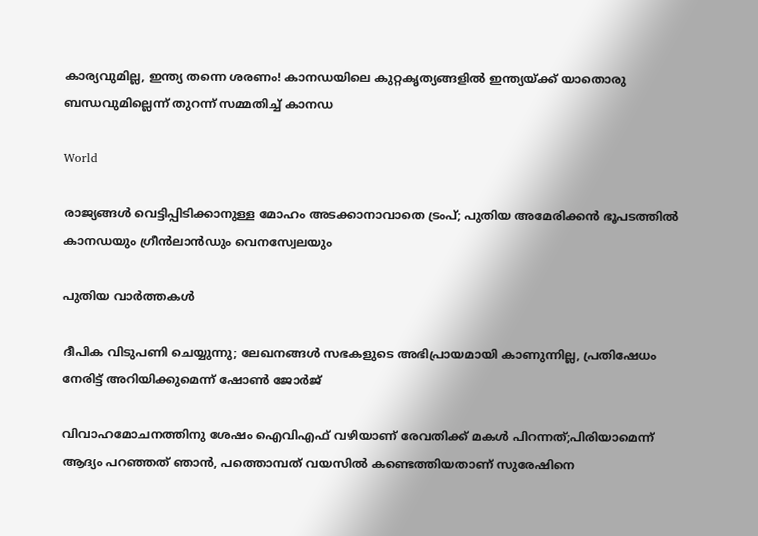കാര്യവുമില്ല, ഇന്ത്യ തന്നെ ശരണം! കാനഡയിലെ കുറ്റകൃത്യങ്ങളിൽ ഇന്ത്യയ്‌ക്ക് യാതൊരു ബന്ധവുമില്ലെന്ന് തുറന്ന് സമ്മതിച്ച് കാനഡ

World

രാജ്യങ്ങള്‍ വെട്ടിപ്പിടിക്കാനുള്ള മോഹം അടക്കാനാവാതെ ട്രംപ്; പുതിയ അമേരിക്കന്‍ ഭൂപടത്തില്‍ കാനഡയും ഗ്രീന്‍ലാന്‍ഡും വെനസ്വേലയും

പുതിയ വാര്‍ത്തകള്‍

ദീപിക വിടുപണി ചെയ്യുന്നു; ലേഖനങ്ങൾ സഭകളുടെ അഭിപ്രായമായി കാണുന്നില്ല, പ്രതിഷേധം നേരിട്ട് അറിയിക്കുമെന്ന് ഷോൺ ജോർജ്

വിവാഹമോചനത്തിനു ശേഷം ഐവിഎഫ് വഴിയാണ് രേവതിക്ക് മകൾ പിറന്നത്;പിരിയാമെന്ന് ആദ്യം പറഞ്ഞത് ഞാൻ, പത്തൊമ്പത് വയസിൽ കണ്ടെത്തിയതാണ് സുരേഷിനെ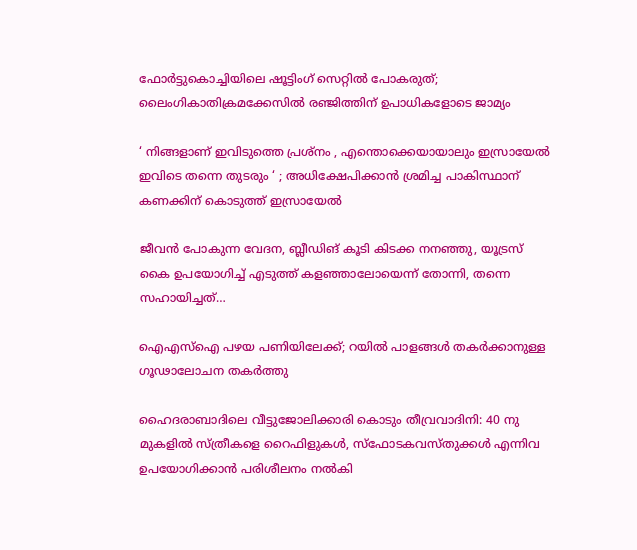ഫോർട്ടുകൊച്ചിയിലെ ഷൂട്ടിംഗ് സെറ്റിൽ പോകരുത്; ലൈംഗികാതിക്രമക്കേസിൽ രഞ്ജിത്തിന് ഉപാധികളോടെ ജാമ്യം

‘ നിങ്ങളാണ് ഇവിടുത്തെ പ്രശ്നം , എന്തൊക്കെയായാലും ഇസ്രായേൽ ഇവിടെ തന്നെ തുടരും ‘ ; അധിക്ഷേപിക്കാൻ ശ്രമിച്ച പാകിസ്ഥാന് കണക്കിന് കൊടുത്ത് ഇസ്രായേൽ

ജീവൻ പോകുന്ന വേദന, ബ്ലീഡിങ് കൂടി കിടക്ക നനഞ്ഞു, യൂട്രസ് കൈ ഉപയോഗിച്ച് എടുത്ത് കളഞ്ഞാലോയെന്ന് തോന്നി, തന്നെ സഹായിച്ചത്…

ഐഎസ്‌ഐ പഴയ പണിയിലേക്ക്; റയിൽ പാളങ്ങൾ തകർക്കാനുള്ള ഗൂഢാലോചന തകർത്തു

ഹൈദരാബാദിലെ വീട്ടുജോലിക്കാരി കൊടും തീവ്രവാദിനി: 40 നു മുകളിൽ സ്ത്രീകളെ റൈഫിളുകൾ, സ്ഫോടകവസ്തുക്കൾ എന്നിവ ഉപയോഗിക്കാൻ പരിശീലനം നൽകി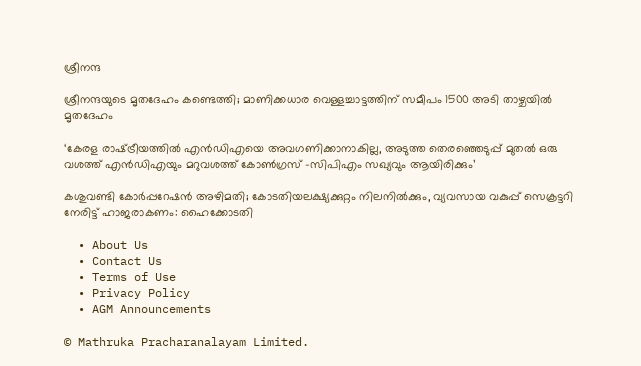ശ്രീനന്ദ

ശ്രീനന്ദയുടെ മൃതദേഹം കണ്ടെത്തി; മാണിക്കധാര വെള്ളച്ചാട്ടത്തിന് സമീപം 1500 അടി താഴ്ചയിൽ മൃതദേഹം

‘കേരള രാഷ്‌ട്രീയത്തിൽ എൻഡിഎയെ അവഗണിക്കാനാകില്ല, അടുത്ത തെരഞ്ഞെടുപ്പ് മുതൽ ഒരു വശത്ത് എന്‍ഡിഎയും മറുവശത്ത് കോൺഗ്രസ് -സിപിഎം സഖ്യവും ആയിരിക്കും’

കശുവണ്ടി കോർപ്പറേഷൻ അഴിമതി; കോടതിയലക്ഷ്യക്കുറ്റം നിലനിൽക്കും, വ്യവസായ വകുപ്പ് സെക്രട്ടറി നേരിട്ട് ഹാജരാകണം: ഹൈക്കോടതി

  • About Us
  • Contact Us
  • Terms of Use
  • Privacy Policy
  • AGM Announcements

© Mathruka Pracharanalayam Limited.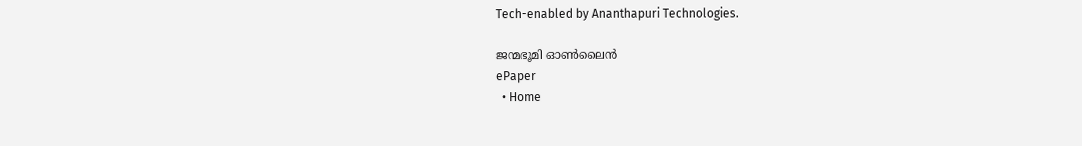Tech-enabled by Ananthapuri Technologies.

ജന്മഭൂമി ഓണ്‍ലൈന്‍
ePaper
  • Home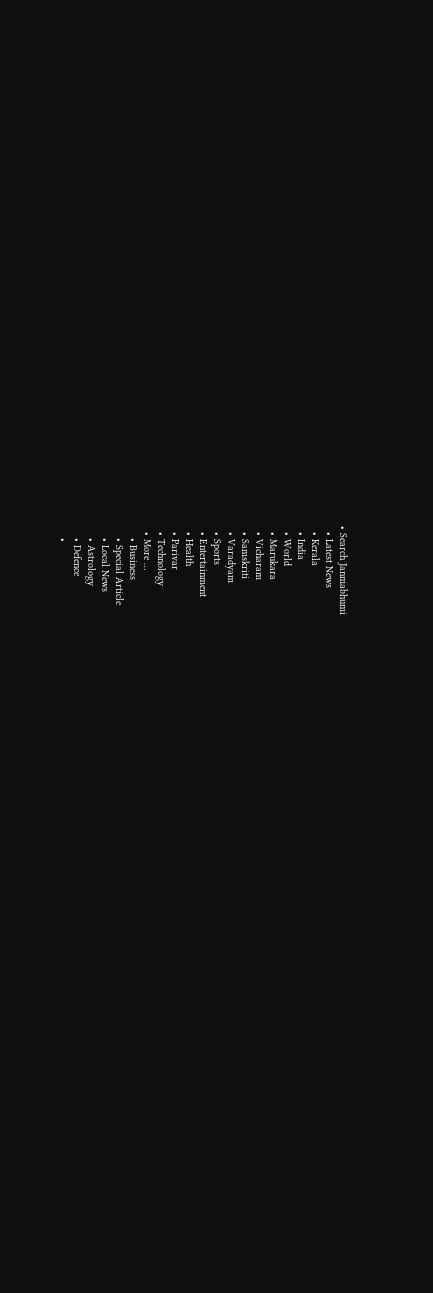• Search Janmabhumi
  • Latest News
  • Kerala
  • India
  • World
  • Marukara
  • Vicharam
  • Samskriti
  • Varadyam
  • Sports
  • Entertainment
  • Health
  • Parivar
  • Technology
  • More …
    • Business
    • Special Article
    • Local News
    • Astrology
    • Defence
    •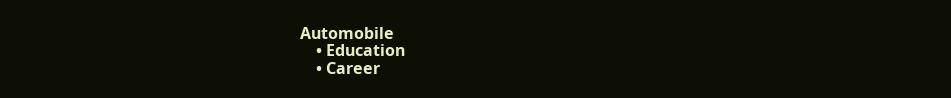Automobile
    • Education
    • Career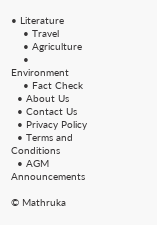• Literature
    • Travel
    • Agriculture
    • Environment
    • Fact Check
  • About Us
  • Contact Us
  • Privacy Policy
  • Terms and Conditions
  • AGM Announcements

© Mathruka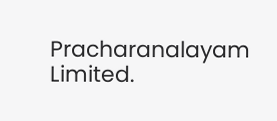Pracharanalayam Limited.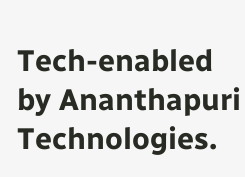Tech-enabled by Ananthapuri Technologies.